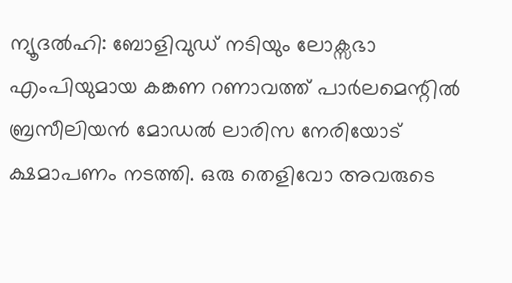ന്യൂദൽഹി: ബോളിവുഡ് നടിയും ലോക്സഭാ എംപിയുമായ കങ്കണ റണാവത്ത് പാർലമെന്റിൽ ബ്രസീലിയൻ മോഡൽ ലാരിസ നേരിയോട് ക്ഷമാപണം നടത്തി. ഒരു തെളിവോ അവരുടെ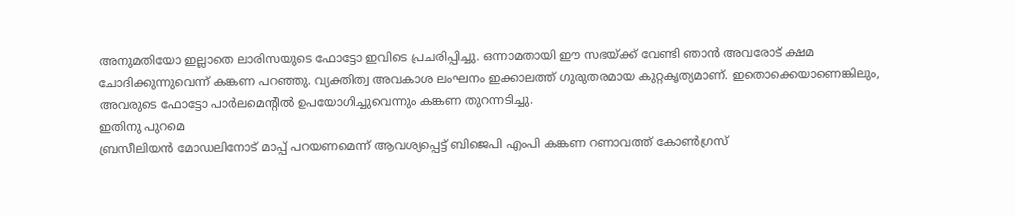അനുമതിയോ ഇല്ലാതെ ലാരിസയുടെ ഫോട്ടോ ഇവിടെ പ്രചരിപ്പിച്ചു. ഒന്നാമതായി ഈ സഭയ്ക്ക് വേണ്ടി ഞാൻ അവരോട് ക്ഷമ ചോദിക്കുന്നുവെന്ന് കങ്കണ പറഞ്ഞു. വ്യക്തിത്വ അവകാശ ലംഘനം ഇക്കാലത്ത് ഗുരുതരമായ കുറ്റകൃത്യമാണ്. ഇതൊക്കെയാണെങ്കിലും, അവരുടെ ഫോട്ടോ പാർലമെന്റിൽ ഉപയോഗിച്ചുവെന്നും കങ്കണ തുറന്നടിച്ചു.
ഇതിനു പുറമെ
ബ്രസീലിയൻ മോഡലിനോട് മാപ്പ് പറയണമെന്ന് ആവശ്യപ്പെട്ട് ബിജെപി എംപി കങ്കണ റണാവത്ത് കോൺഗ്രസ്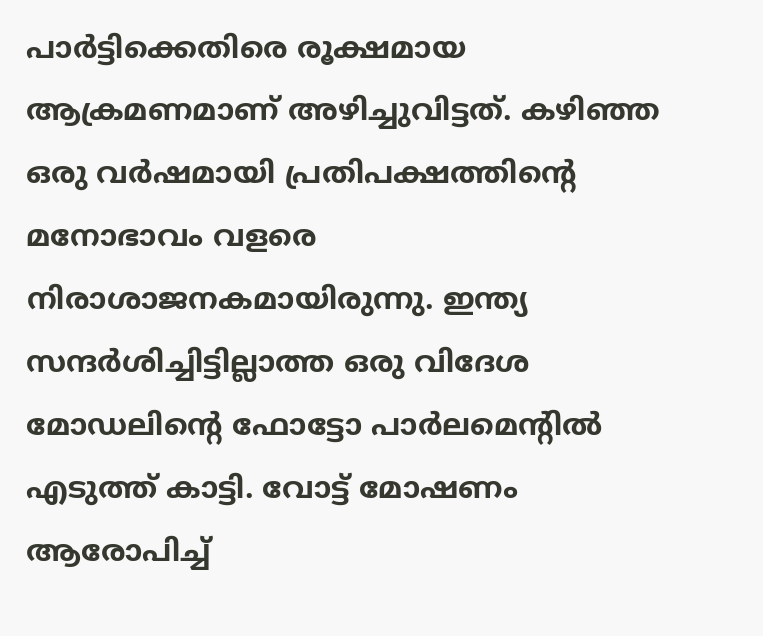പാർട്ടിക്കെതിരെ രൂക്ഷമായ ആക്രമണമാണ് അഴിച്ചുവിട്ടത്. കഴിഞ്ഞ ഒരു വർഷമായി പ്രതിപക്ഷത്തിന്റെ മനോഭാവം വളരെ നിരാശാജനകമായിരുന്നു. ഇന്ത്യ സന്ദർശിച്ചിട്ടില്ലാത്ത ഒരു വിദേശ മോഡലിന്റെ ഫോട്ടോ പാർലമെന്റിൽ എടുത്ത് കാട്ടി. വോട്ട് മോഷണം ആരോപിച്ച്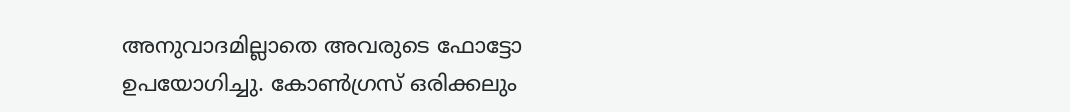അനുവാദമില്ലാതെ അവരുടെ ഫോട്ടോ ഉപയോഗിച്ചു. കോൺഗ്രസ് ഒരിക്കലും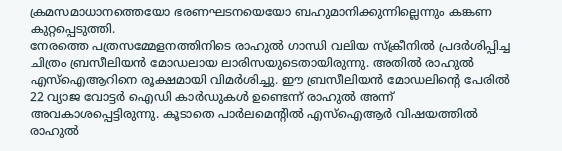ക്രമസമാധാനത്തെയോ ഭരണഘടനയെയോ ബഹുമാനിക്കുന്നില്ലെന്നും കങ്കണ കുറ്റപ്പെടുത്തി.
നേരത്തെ പത്രസമ്മേളനത്തിനിടെ രാഹുൽ ഗാന്ധി വലിയ സ്ക്രീനിൽ പ്രദർശിപ്പിച്ച ചിത്രം ബ്രസീലിയൻ മോഡലായ ലാരിസയുടെതായിരുന്നു. അതിൽ രാഹുൽ എസ്ഐആറിനെ രൂക്ഷമായി വിമർശിച്ചു. ഈ ബ്രസീലിയൻ മോഡലിന്റെ പേരിൽ 22 വ്യാജ വോട്ടർ ഐഡി കാർഡുകൾ ഉണ്ടെന്ന് രാഹുൽ അന്ന് അവകാശപ്പെട്ടിരുന്നു. കൂടാതെ പാർലമെന്റിൽ എസ്ഐആർ വിഷയത്തിൽ രാഹുൽ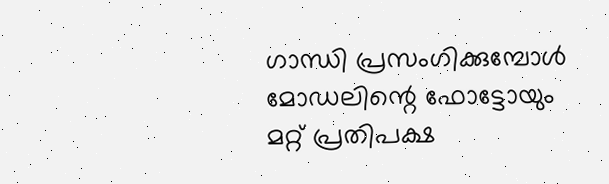ഗാന്ധി പ്രസംഗിക്കുമ്പോൾ മോഡലിന്റെ ഫോട്ടോയും മറ്റ് പ്രതിപക്ഷ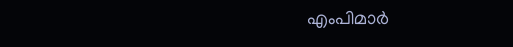എംപിമാർ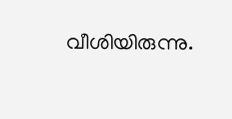വീശിയിരുന്നു.